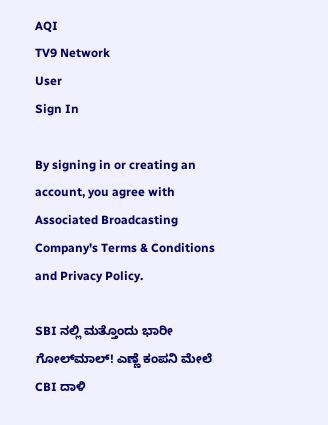AQI
TV9 Network
User
Sign In

By signing in or creating an account, you agree with Associated Broadcasting Company's Terms & Conditions and Privacy Policy.

SBI ನಲ್ಲಿ ಮತ್ತೊಂದು ಭಾರೀ ಗೋಲ್‌ಮಾಲ್‌! ಎಣ್ಣೆ ಕಂಪನಿ ಮೇಲೆ CBI ದಾಳಿ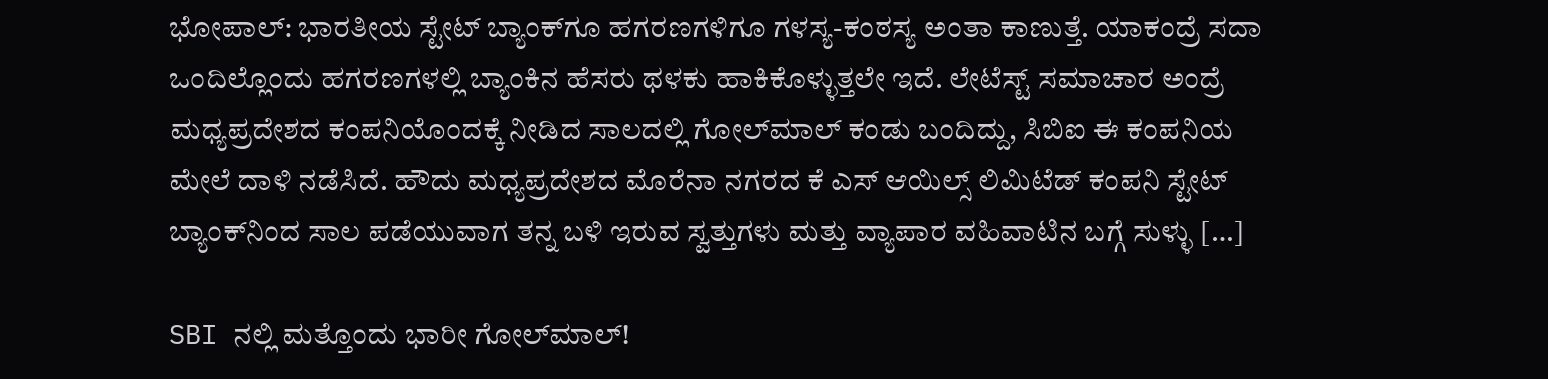ಭೋಪಾಲ್: ಭಾರತೀಯ ಸ್ಟೇಟ್‌ ಬ್ಯಾಂಕ್‌ಗೂ ಹಗರಣಗಳಿಗೂ ಗಳಸ್ಯ-ಕಂಠಸ್ಯ ಅಂತಾ ಕಾಣುತ್ತೆ. ಯಾಕಂದ್ರೆ ಸದಾ ಒಂದಿಲ್ಲೊಂದು ಹಗರಣಗಳಲ್ಲಿ ಬ್ಯಾಂಕಿನ ಹೆಸರು ಥಳಕು ಹಾಕಿಕೊಳ್ಳುತ್ತಲೇ ಇದೆ. ಲೇಟೆಸ್ಟ್‌ ಸಮಾಚಾರ ಅಂದ್ರೆ ಮಧ್ಯಪ್ರದೇಶದ ಕಂಪನಿಯೊಂದಕ್ಕೆ ನೀಡಿದ ಸಾಲದಲ್ಲಿ ಗೋಲ್‌ಮಾಲ್‌ ಕಂಡು ಬಂದಿದ್ದು, ಸಿಬಿಐ ಈ ಕಂಪನಿಯ ಮೇಲೆ ದಾಳಿ ನಡೆಸಿದೆ. ಹೌದು ಮಧ್ಯಪ್ರದೇಶದ ಮೊರೆನಾ ನಗರದ ಕೆ ಎಸ್‌ ಆಯಿಲ್ಸ್‌ ಲಿಮಿಟೆಡ್‌ ಕಂಪನಿ ಸ್ಟೇಟ್‌ ಬ್ಯಾಂಕ್‌ನಿಂದ ಸಾಲ ಪಡೆಯುವಾಗ ತನ್ನ ಬಳಿ ಇರುವ ಸ್ವತ್ತುಗಳು ಮತ್ತು ವ್ಯಾಪಾರ ವಹಿವಾಟಿನ ಬಗ್ಗೆ ಸುಳ್ಳು […]

SBI ನಲ್ಲಿ ಮತ್ತೊಂದು ಭಾರೀ ಗೋಲ್‌ಮಾಲ್‌!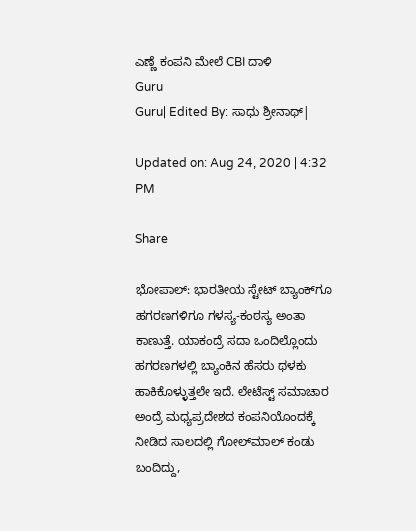ಎಣ್ಣೆ ಕಂಪನಿ ಮೇಲೆ CBI ದಾಳಿ
Guru
Guru| Edited By: ಸಾಧು ಶ್ರೀನಾಥ್|

Updated on: Aug 24, 2020 | 4:32 PM

Share

ಭೋಪಾಲ್: ಭಾರತೀಯ ಸ್ಟೇಟ್‌ ಬ್ಯಾಂಕ್‌ಗೂ ಹಗರಣಗಳಿಗೂ ಗಳಸ್ಯ-ಕಂಠಸ್ಯ ಅಂತಾ ಕಾಣುತ್ತೆ. ಯಾಕಂದ್ರೆ ಸದಾ ಒಂದಿಲ್ಲೊಂದು ಹಗರಣಗಳಲ್ಲಿ ಬ್ಯಾಂಕಿನ ಹೆಸರು ಥಳಕು ಹಾಕಿಕೊಳ್ಳುತ್ತಲೇ ಇದೆ. ಲೇಟೆಸ್ಟ್‌ ಸಮಾಚಾರ ಅಂದ್ರೆ ಮಧ್ಯಪ್ರದೇಶದ ಕಂಪನಿಯೊಂದಕ್ಕೆ ನೀಡಿದ ಸಾಲದಲ್ಲಿ ಗೋಲ್‌ಮಾಲ್‌ ಕಂಡು ಬಂದಿದ್ದು,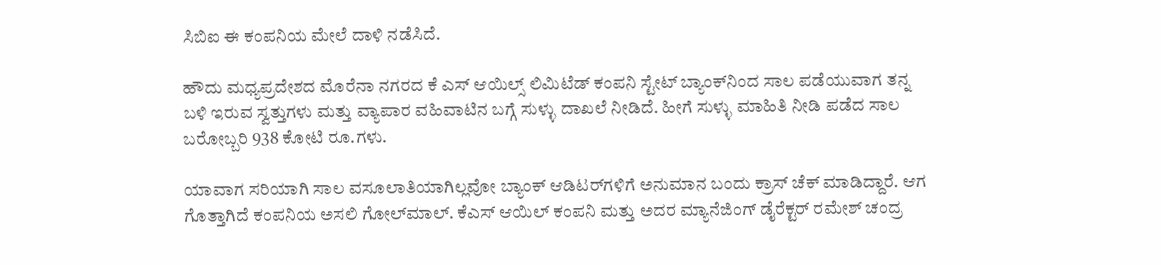ಸಿಬಿಐ ಈ ಕಂಪನಿಯ ಮೇಲೆ ದಾಳಿ ನಡೆಸಿದೆ.

ಹೌದು ಮಧ್ಯಪ್ರದೇಶದ ಮೊರೆನಾ ನಗರದ ಕೆ ಎಸ್‌ ಆಯಿಲ್ಸ್‌ ಲಿಮಿಟೆಡ್‌ ಕಂಪನಿ ಸ್ಟೇಟ್‌ ಬ್ಯಾಂಕ್‌ನಿಂದ ಸಾಲ ಪಡೆಯುವಾಗ ತನ್ನ ಬಳಿ ಇರುವ ಸ್ವತ್ತುಗಳು ಮತ್ತು ವ್ಯಾಪಾರ ವಹಿವಾಟಿನ ಬಗ್ಗೆ ಸುಳ್ಳು ದಾಖಲೆ ನೀಡಿದೆ. ಹೀಗೆ ಸುಳ್ಳು ಮಾಹಿತಿ ನೀಡಿ ಪಡೆದ ಸಾಲ ಬರೋಬ್ಬರಿ 938 ಕೋಟಿ ರೂ.ಗಳು.

ಯಾವಾಗ ಸರಿಯಾಗಿ ಸಾಲ ವಸೂಲಾತಿಯಾಗಿಲ್ಲವೋ ಬ್ಯಾಂಕ್‌ ಆಡಿಟರ್‌ಗಳಿಗೆ ಅನುಮಾನ ಬಂದು ಕ್ರಾಸ್‌ ಚೆಕ್‌ ಮಾಡಿದ್ದಾರೆ. ಆಗ ಗೊತ್ತಾಗಿದೆ ಕಂಪನಿಯ ಅಸಲಿ ಗೋಲ್‌ಮಾಲ್‌. ಕೆಎಸ್‌ ಆಯಿಲ್‌ ಕಂಪನಿ ಮತ್ತು ಅದರ ಮ್ಯಾನೆಜಿಂಗ್‌ ಡೈರೆಕ್ಟರ್‌ ರಮೇಶ್‌ ಚಂದ್ರ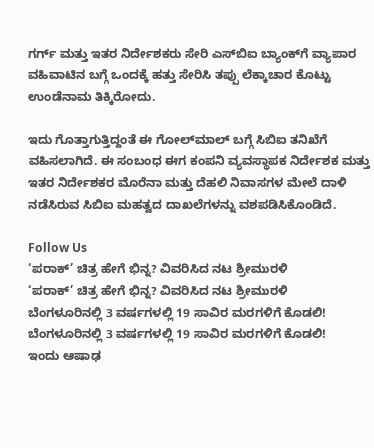ಗರ್ಗ್‌ ಮತ್ತು ಇತರ ನಿರ್ದೇಶಕರು ಸೇರಿ ಎಸ್‌ಬಿಐ ಬ್ಯಾಂಕ್‌ಗೆ ವ್ಯಾಪಾರ ವಹಿವಾಟಿನ ಬಗ್ಗೆ ಒಂದಕ್ಕೆ ಹತ್ತು ಸೇರಿಸಿ ತಪ್ಪು ಲೆಕ್ಕಾಚಾರ ಕೊಟ್ಟು ಉಂಡೆನಾಮ ತಿಕ್ಕಿರೋದು.

ಇದು ಗೊತ್ತಾಗುತ್ತಿದ್ದಂತೆ ಈ ಗೋಲ್‌ಮಾಲ್‌ ಬಗ್ಗೆ ಸಿಬಿಐ ತನಿಖೆಗೆ ವಹಿಸಲಾಗಿದೆ. ಈ ಸಂಬಂಧ ಈಗ ಕಂಪನಿ ವ್ಯವಸ್ಥಾಪಕ ನಿರ್ದೇಶಕ ಮತ್ತು ಇತರ ನಿರ್ದೇಶಕರ ಮೊರೆನಾ ಮತ್ತು ದೆಹಲಿ ನಿವಾಸಗಳ ಮೇಲೆ ದಾಳಿ ನಡೆಸಿರುವ ಸಿಬಿಐ ಮಹತ್ವದ ದಾಖಲೆಗಳನ್ನು ವಶಪಡಿಸಿಕೊಂಡಿದೆ.

Follow Us
‘ಪರಾಕ್’ ಚಿತ್ರ ಹೇಗೆ ಭಿನ್ನ? ವಿವರಿಸಿದ ನಟ ಶ್ರೀಮುರಳಿ
‘ಪರಾಕ್’ ಚಿತ್ರ ಹೇಗೆ ಭಿನ್ನ? ವಿವರಿಸಿದ ನಟ ಶ್ರೀಮುರಳಿ
ಬೆಂಗಳೂರಿನಲ್ಲಿ 3 ವರ್ಷಗಳಲ್ಲಿ 19 ಸಾವಿರ ಮರಗಳಿಗೆ ಕೊಡಲಿ!
ಬೆಂಗಳೂರಿನಲ್ಲಿ 3 ವರ್ಷಗಳಲ್ಲಿ 19 ಸಾವಿರ ಮರಗಳಿಗೆ ಕೊಡಲಿ!
ಇಂದು ಆಷಾಢ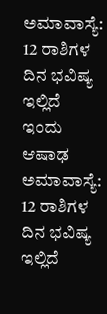ಅಮಾವಾಸ್ಯೆ: 12 ರಾಶಿಗಳ ದಿನ ಭವಿಷ್ಯ ಇಲ್ಲಿದೆ
ಇಂದು ಆಷಾಢ ಅಮಾವಾಸ್ಯೆ: 12 ರಾಶಿಗಳ ದಿನ ಭವಿಷ್ಯ ಇಲ್ಲಿದೆ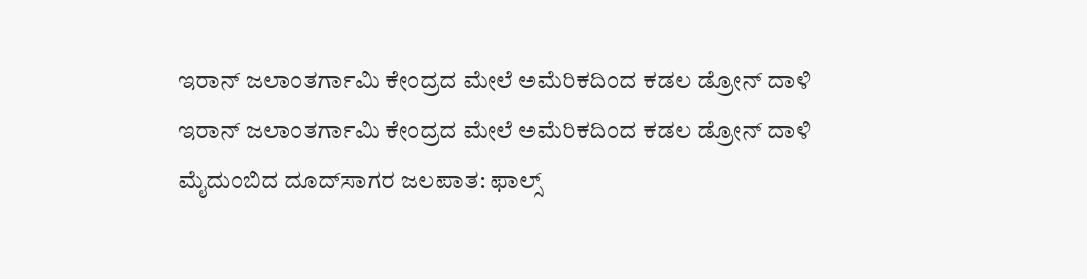ಇರಾನ್ ಜಲಾಂತರ್ಗಾಮಿ ಕೇಂದ್ರದ ಮೇಲೆ ಅಮೆರಿಕದಿಂದ ಕಡಲ ಡ್ರೋನ್ ದಾಳಿ
ಇರಾನ್ ಜಲಾಂತರ್ಗಾಮಿ ಕೇಂದ್ರದ ಮೇಲೆ ಅಮೆರಿಕದಿಂದ ಕಡಲ ಡ್ರೋನ್ ದಾಳಿ
ಮೈದುಂಬಿದ ದೂದ್‌ಸಾಗರ ಜಲಪಾತ: ಫಾಲ್ಸ್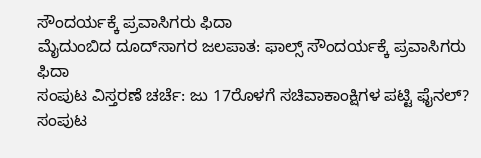ಸೌಂದರ್ಯಕ್ಕೆ ಪ್ರವಾಸಿಗರು ಫಿದಾ
ಮೈದುಂಬಿದ ದೂದ್‌ಸಾಗರ ಜಲಪಾತ: ಫಾಲ್ಸ್ ಸೌಂದರ್ಯಕ್ಕೆ ಪ್ರವಾಸಿಗರು ಫಿದಾ
ಸಂಪುಟ ವಿಸ್ತರಣೆ ಚರ್ಚೆ: ಜು 17ರೊಳಗೆ ಸಚಿವಾಕಾಂಕ್ಷಿಗಳ ಪಟ್ಟಿ ಫೈನಲ್?
ಸಂಪುಟ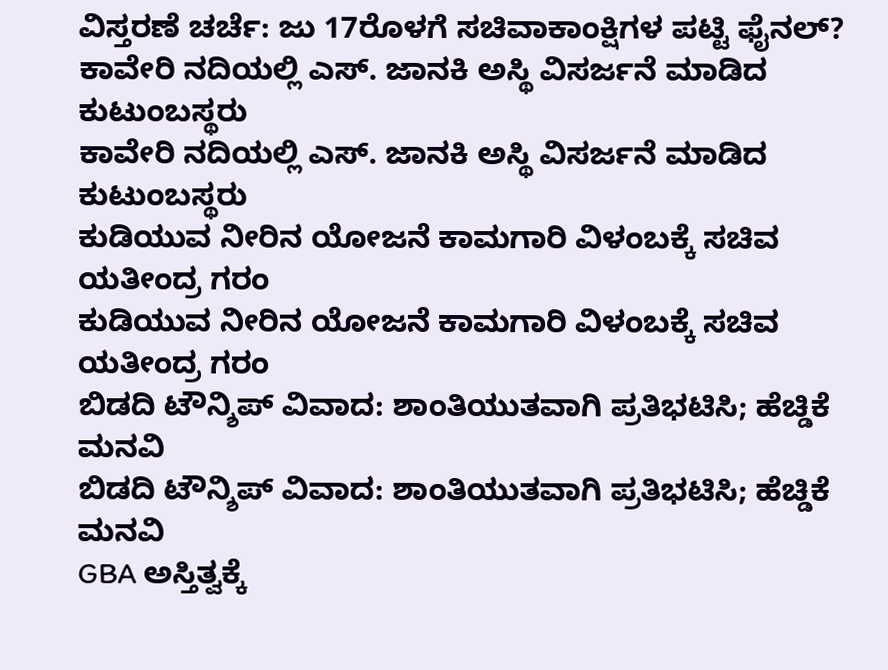ವಿಸ್ತರಣೆ ಚರ್ಚೆ: ಜು 17ರೊಳಗೆ ಸಚಿವಾಕಾಂಕ್ಷಿಗಳ ಪಟ್ಟಿ ಫೈನಲ್?
ಕಾವೇರಿ ನದಿಯಲ್ಲಿ ಎಸ್. ಜಾನಕಿ ಅಸ್ಥಿ ವಿಸರ್ಜನೆ ಮಾಡಿದ ಕುಟುಂಬಸ್ಥರು
ಕಾವೇರಿ ನದಿಯಲ್ಲಿ ಎಸ್. ಜಾನಕಿ ಅಸ್ಥಿ ವಿಸರ್ಜನೆ ಮಾಡಿದ ಕುಟುಂಬಸ್ಥರು
ಕುಡಿಯುವ ನೀರಿನ ಯೋಜನೆ ಕಾಮಗಾರಿ ವಿಳಂಬಕ್ಕೆ ಸಚಿವ ಯತೀಂದ್ರ ಗರಂ
ಕುಡಿಯುವ ನೀರಿನ ಯೋಜನೆ ಕಾಮಗಾರಿ ವಿಳಂಬಕ್ಕೆ ಸಚಿವ ಯತೀಂದ್ರ ಗರಂ
ಬಿಡದಿ ಟೌನ್ಶಿಪ್ ವಿವಾದ: ಶಾಂತಿಯುತವಾಗಿ ಪ್ರತಿಭಟಿಸಿ; ಹೆಚ್ಡಿಕೆ ಮನವಿ
ಬಿಡದಿ ಟೌನ್ಶಿಪ್ ವಿವಾದ: ಶಾಂತಿಯುತವಾಗಿ ಪ್ರತಿಭಟಿಸಿ; ಹೆಚ್ಡಿಕೆ ಮನವಿ
GBA ಅಸ್ತಿತ್ವಕ್ಕೆ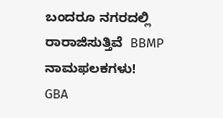ಬಂದರೂ ನಗರದಲ್ಲಿ ರಾರಾಜಿಸುತ್ತಿವೆ  BBMP ನಾಮಫಲಕಗಳು!
GBA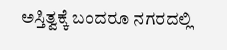ಅಸ್ತಿತ್ವಕ್ಕೆ ಬಂದರೂ ನಗರದಲ್ಲಿ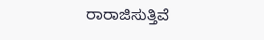ರಾರಾಜಿಸುತ್ತಿವೆ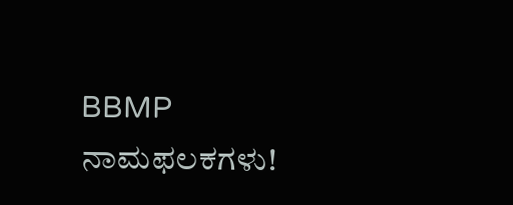BBMP ನಾಮಫಲಕಗಳು!